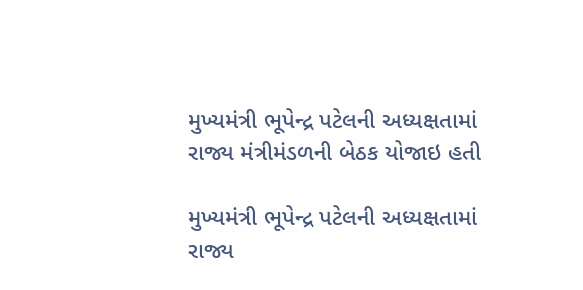મુખ્યમંત્રી ભૂપેન્દ્ર પટેલની અધ્યક્ષતામાં રાજ્ય મંત્રીમંડળની બેઠક યોજાઇ હતી

મુખ્યમંત્રી ભૂપેન્દ્ર પટેલની અધ્યક્ષતામાં રાજ્ય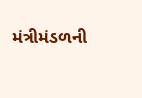મંત્રીમંડળની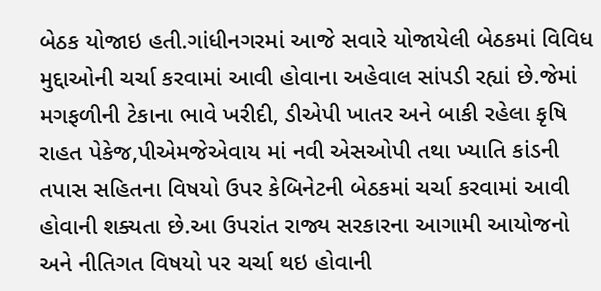બેઠક યોજાઇ હતી.ગાંધીનગરમાં આજે સવારે યોજાયેલી બેઠકમાં વિવિધ મુદ્દાઓની ચર્ચા કરવામાં આવી હોવાના અહેવાલ સાંપડી રહ્યાં છે.જેમાં મગફળીની ટેકાના ભાવે ખરીદી, ડીએપી ખાતર અને બાકી રહેલા કૃષિ રાહત પેકેજ,પીએમજેએવાય માં નવી એસઓપી તથા ખ્યાતિ કાંડની તપાસ સહિતના વિષયો ઉપર કેબિનેટની બેઠકમાં ચર્ચા કરવામાં આવી હોવાની શક્યતા છે.આ ઉપરાંત રાજ્ય સરકારના આગામી આયોજનો અને નીતિગત વિષયો પર ચર્ચા થઇ હોવાની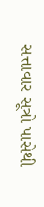સત્તાવાર સૂત્રો પાસેથી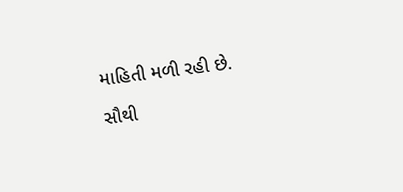માહિતી મળી રહી છે.

સૌથી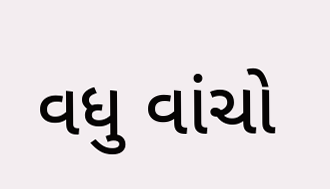વધુ વાંચો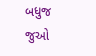બધુજ જુઓ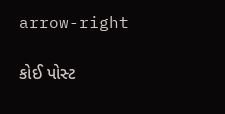arrow-right

કોઈ પોસ્ટ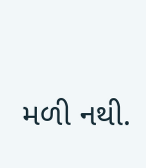મળી નથી.